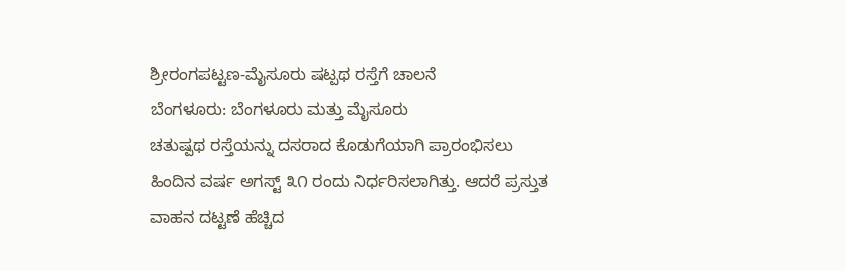ಶ್ರೀರಂಗಪಟ್ಟಣ-ಮೈಸೂರು ಷಟ್ಪಥ ರಸ್ತೆಗೆ ಚಾಲನೆ
ಬೆಂಗಳೂರು: ಬೆಂಗಳೂರು ಮತ್ತು ಮೈಸೂರು
ಚತುಷ್ಪಥ ರಸ್ತೆಯನ್ನು ದಸರಾದ ಕೊಡುಗೆಯಾಗಿ ಪ್ರಾರಂಭಿಸಲು
ಹಿಂದಿನ ವರ್ಷ ಅಗಸ್ಟ್ ೩೧ ರಂದು ನಿರ್ಧರಿಸಲಾಗಿತ್ತು. ಆದರೆ ಪ್ರಸ್ತುತ
ವಾಹನ ದಟ್ಟಣೆ ಹೆಚ್ಚಿದ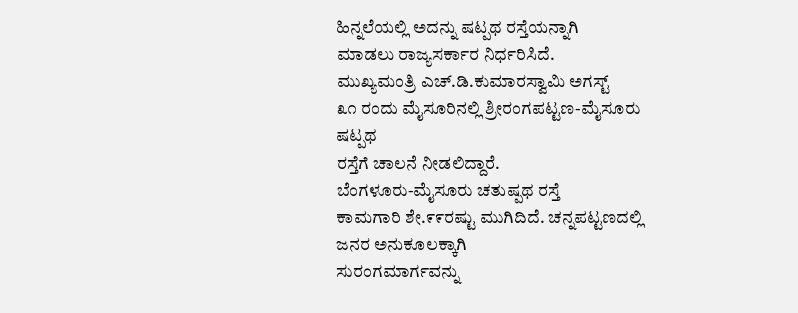ಹಿನ್ನಲೆಯಲ್ಲಿ ಅದನ್ನು ಷಟ್ಪಥ ರಸ್ತೆಯನ್ನಾಗಿ
ಮಾಡಲು ರಾಜ್ಯಸರ್ಕಾರ ನಿರ್ಧರಿಸಿದೆ.
ಮುಖ್ಯಮಂತ್ರಿ ಎಚ್.ಡಿ.ಕುಮಾರಸ್ವಾಮಿ ಅಗಸ್ಟ್
೩೧ ರಂದು ಮೈಸೂರಿನಲ್ಲಿ ಶ್ರೀರಂಗಪಟ್ಟಣ-ಮೈಸೂರು ಷಟ್ಪಥ
ರಸ್ತೆಗೆ ಚಾಲನೆ ನೀಡಲಿದ್ದಾರೆ.
ಬೆಂಗಳೂರು-ಮೈಸೂರು ಚತುಷ್ಪಥ ರಸ್ತೆ
ಕಾಮಗಾರಿ ಶೇ.೯೯ರಷ್ಟು ಮುಗಿದಿದೆ. ಚನ್ನಪಟ್ಟಣದಲ್ಲಿ ಜನರ ಅನುಕೂಲಕ್ಕಾಗಿ
ಸುರಂಗಮಾರ್ಗವನ್ನು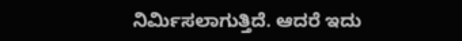ನಿರ್ಮಿಸಲಾಗುತ್ತಿದೆ. ಆದರೆ ಇದು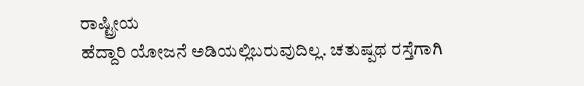ರಾಷ್ಟ್ರೀಯ
ಹೆದ್ದಾರಿ ಯೋಜನೆ ಅಡಿಯಲ್ಲಿಬರುವುದಿಲ್ಲ. ಚತುಷ್ಪಥ ರಸ್ತೆಗಾಗಿ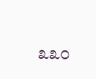೩೩೦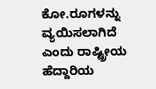ಕೋ.ರೂಗಳನ್ನು ವ್ಯಯಿಸಲಾಗಿದೆ ಎಂದು ರಾಷ್ಟ್ರೀಯ ಹೆದ್ದಾರಿಯ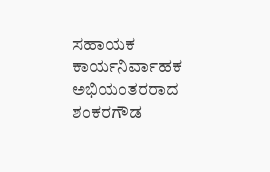ಸಹಾಯಕ
ಕಾರ್ಯನಿರ್ವಾಹಕ ಅಭಿಯಂತರರಾದ ಶಂಕರಗೌಡ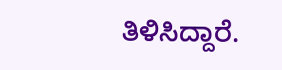ತಿಳಿಸಿದ್ದಾರೆ.